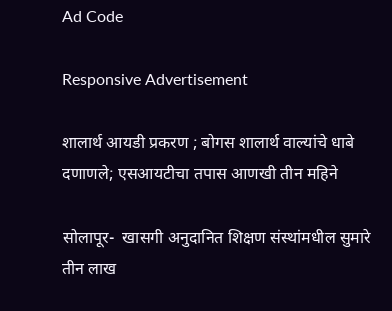Ad Code

Responsive Advertisement

शालार्थ आयडी प्रकरण ; बोगस शालार्थ वाल्यांचे धाबे दणाणले; एसआयटीचा तपास आणखी तीन महिने

सोलापूर-  खासगी अनुदानित शिक्षण संस्थांमधील सुमारे तीन लाख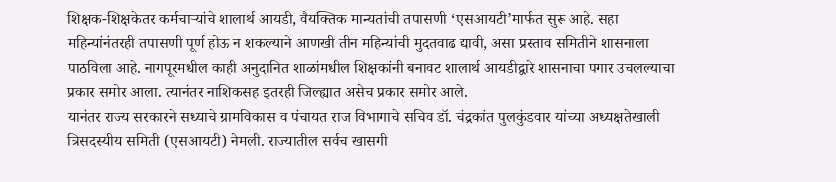शिक्षक-शिक्षकेतर कर्मचाऱ्यांचे शालार्थ आयडी, वैयक्तिक मान्यतांची तपासणी ‘एसआयटी’मार्फत सुरू आहे. सहा महिन्यांनंतरही तपासणी पूर्ण होऊ न शकल्याने आणखी तीन महिन्यांची मुदतवाढ द्यावी, असा प्रस्ताव समितीने शासनाला पाठविला आहे. नागपूरमधील काही अनुदानित शाळांमधील शिक्षकांनी बनावट शालार्थ आयडीद्वारे शासनाचा पगार उचलल्याचा प्रकार समोर आला. त्यानंतर नाशिकसह इतरही जिल्ह्यात असेच प्रकार समोर आले.
यानंतर राज्य सरकारने सध्याचे ग्रामविकास व पंचायत राज विभागाचे सचिव डॉ. चंद्रकांत पुलकुंडवार यांच्या अध्यक्षतेखाली त्रिसदस्यीय समिती (एसआयटी) नेमली. राज्यातील सर्वच खासगी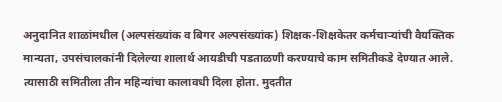अनुदानित शाळांमधील (अल्पसंख्यांक व बिगर अल्पसंख्यांक) शिक्षक-शिक्षकेतर कर्मचाऱ्यांची वैयक्तिक मान्यता, उपसंचालकांनी दिलेल्या शालार्थ आयडीची पडताळणी करण्याचे काम समितीकडे देण्यात आले. त्यासाठी समितीला तीन महिन्यांचा कालावधी दिला होता. मुदतीत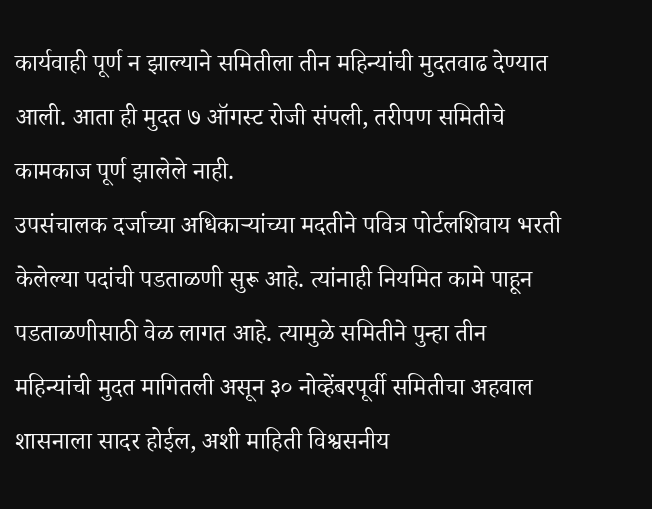कार्यवाही पूर्ण न झाल्याने समितीला तीन महिन्यांची मुदतवाढ देण्यात आली. आता ही मुदत ७ ऑगस्ट रोजी संपली, तरीपण समितीचे कामकाज पूर्ण झालेले नाही.
उपसंचालक दर्जाच्या अधिकाऱ्यांच्या मदतीने पवित्र पोर्टलशिवाय भरती केलेल्या पदांची पडताळणी सुरू आहे. त्यांनाही नियमित कामे पाहून पडताळणीसाठी वेळ लागत आहे. त्यामुळे समितीने पुन्हा तीन महिन्यांची मुदत मागितली असून ३० नोव्हेंबरपूर्वी समितीचा अहवाल शासनाला सादर होईल, अशी माहिती विश्वसनीय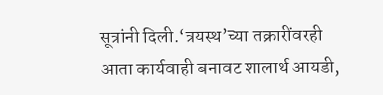सूत्रांनी दिली.‘त्रयस्थ’च्या तक्रारींवरही आता कार्यवाही बनावट शालार्थ आयडी,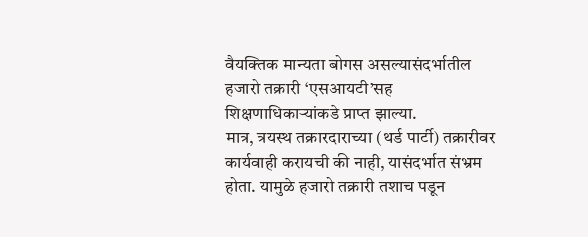वैयक्तिक मान्यता बोगस असल्यासंदर्भातील हजारो तक्रारी ‘एसआयटी’सह शिक्षणाधिकाऱ्यांकडे प्राप्त झाल्या.
मात्र, त्रयस्थ तक्रारदाराच्या (थर्ड पार्टी) तक्रारीवर कार्यवाही करायची की नाही, यासंदर्भात संभ्रम होता. यामुळे हजारो तक्रारी तशाच पडून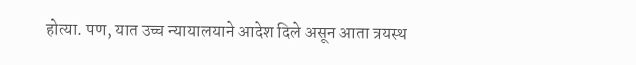होत्या. पण, यात उच्च न्यायालयाने आदेश दिले असून आता त्रयस्थ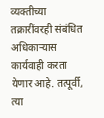व्यक्तीच्या तक्रारींवरही संबंधित अधिकाऱ्यास कार्यवाही करता येणार आहे. तत्पूर्वी, त्या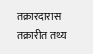तक्रारदारास तक्रारीत तथ्य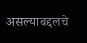असल्याबद्दलचे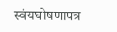स्वंयघोषणापत्र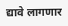द्यावे लागणार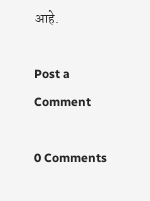आहे.

Post a Comment

0 Comments